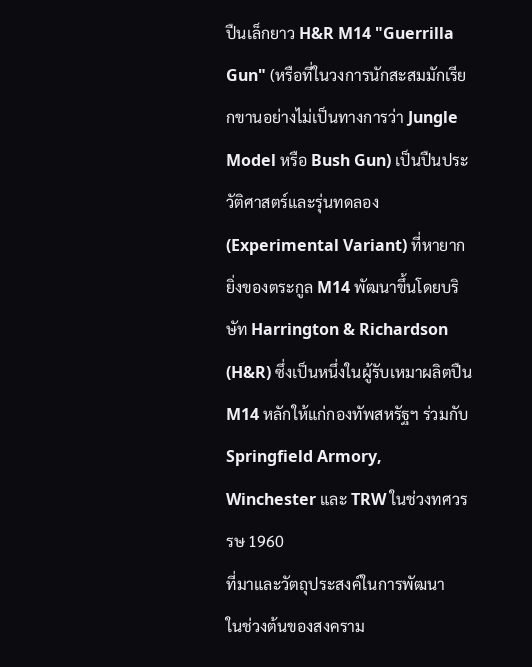ปืนเล็กยาว H&R M14 "Guerrilla Gun" (หรือที่ในวงการนักสะสมมักเรียกขานอย่างไม่เป็นทางการว่า Jungle Model หรือ Bush Gun) เป็นปืนประวัติศาสตร์และรุ่นทดลอง (Experimental Variant) ที่หายากยิ่งของตระกูล M14 พัฒนาขึ้นโดยบริษัท Harrington & Richardson (H&R) ซึ่งเป็นหนึ่งในผู้รับเหมาผลิตปืน M14 หลักให้แก่กองทัพสหรัฐฯ ร่วมกับ Springfield Armory, Winchester และ TRW ในช่วงทศวรรษ 1960
ที่มาและวัตถุประสงค์ในการพัฒนา
ในช่วงต้นของสงคราม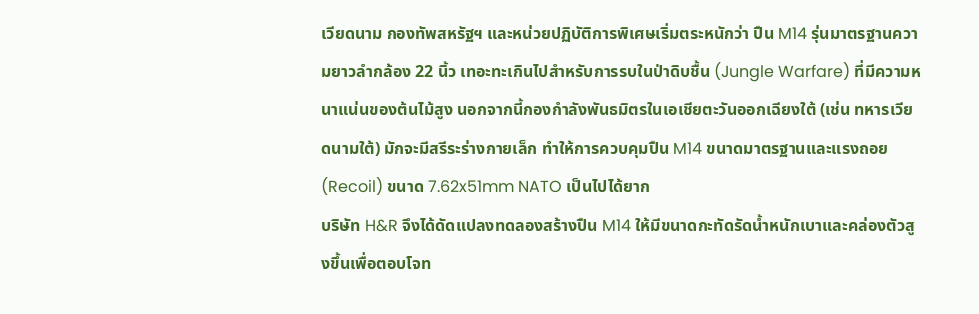เวียดนาม กองทัพสหรัฐฯ และหน่วยปฏิบัติการพิเศษเริ่มตระหนักว่า ปืน M14 รุ่นมาตรฐานความยาวลำกล้อง 22 นิ้ว เทอะทะเกินไปสำหรับการรบในป่าดิบชื้น (Jungle Warfare) ที่มีความหนาแน่นของต้นไม้สูง นอกจากนี้กองกำลังพันธมิตรในเอเชียตะวันออกเฉียงใต้ (เช่น ทหารเวียดนามใต้) มักจะมีสรีระร่างกายเล็ก ทำให้การควบคุมปืน M14 ขนาดมาตรฐานและแรงถอย (Recoil) ขนาด 7.62x51mm NATO เป็นไปได้ยาก
บริษัท H&R จึงได้ดัดแปลงทดลองสร้างปืน M14 ให้มีขนาดกะทัดรัดน้ำหนักเบาและคล่องตัวสูงขึ้นเพื่อตอบโจท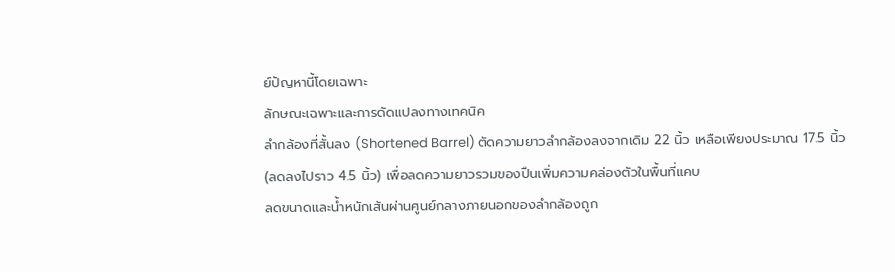ย์ปัญหานี้โดยเฉพาะ
ลักษณะเฉพาะและการดัดแปลงทางเทคนิค
ลำกล้องที่สั้นลง (Shortened Barrel) ตัดความยาวลำกล้องลงจากเดิม 22 นิ้ว เหลือเพียงประมาณ 17.5 นิ้ว (ลดลงไปราว 4.5 นิ้ว) เพื่อลดความยาวรวมของปืนเพิ่มความคล่องตัวในพื้นที่แคบ
ลดขนาดและน้ำหนักเส้นผ่านศูนย์กลางภายนอกของลำกล้องถูก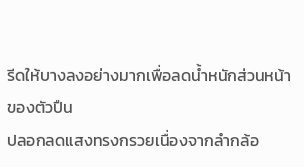รีดให้บางลงอย่างมากเพื่อลดน้ำหนักส่วนหน้าของตัวปืน
ปลอกลดแสงทรงกรวยเนื่องจากลำกล้อ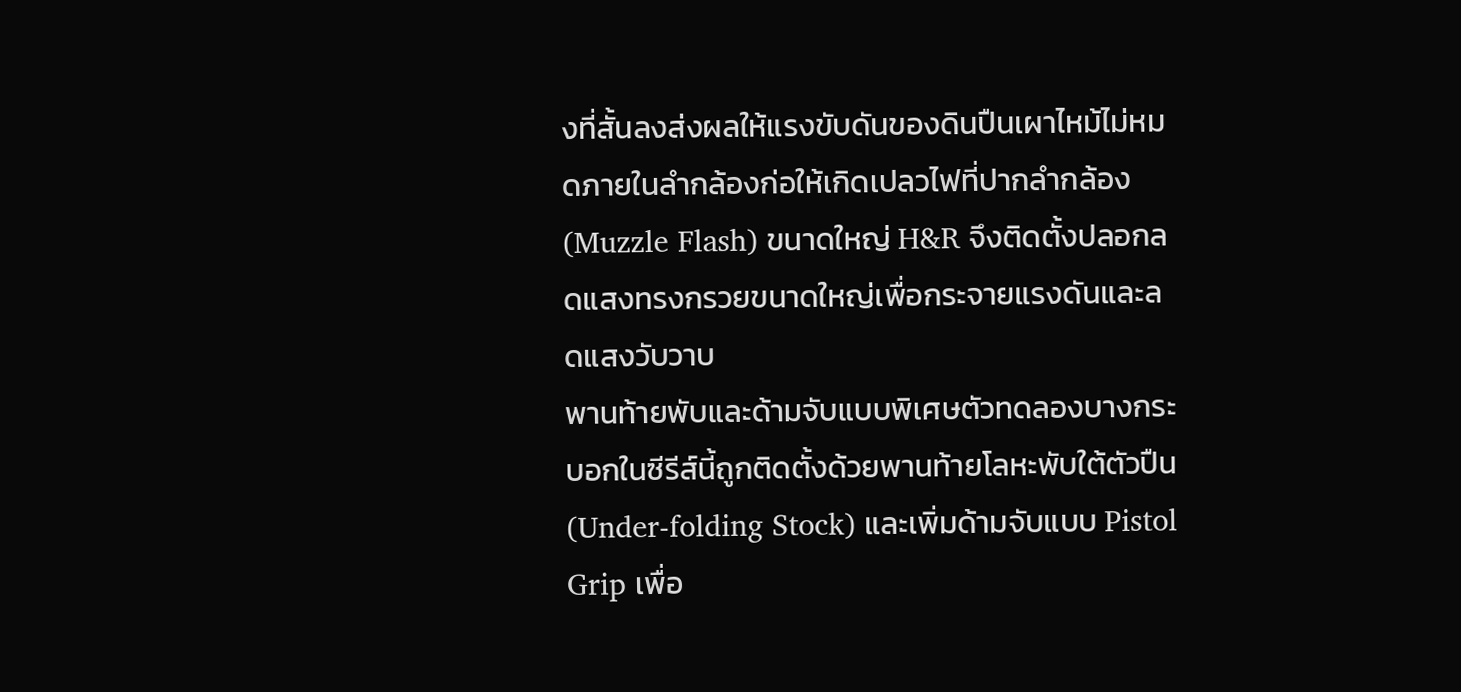งที่สั้นลงส่งผลให้แรงขับดันของดินปืนเผาไหม้ไม่หมดภายในลำกล้องก่อให้เกิดเปลวไฟที่ปากลำกล้อง (Muzzle Flash) ขนาดใหญ่ H&R จึงติดตั้งปลอกลดแสงทรงกรวยขนาดใหญ่เพื่อกระจายแรงดันและลดแสงวับวาบ
พานท้ายพับและด้ามจับแบบพิเศษตัวทดลองบางกระบอกในซีรีส์นี้ถูกติดตั้งด้วยพานท้ายโลหะพับใต้ตัวปืน (Under-folding Stock) และเพิ่มด้ามจับแบบ Pistol Grip เพื่อ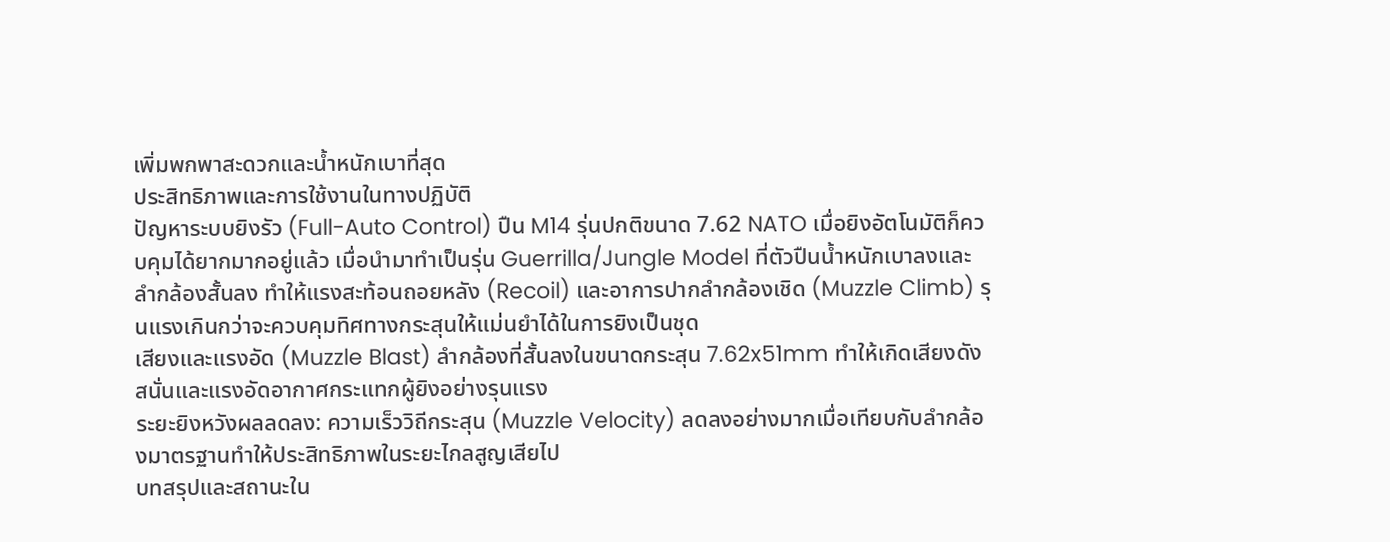เพิ่มพกพาสะดวกและน้ำหนักเบาที่สุด
ประสิทธิภาพและการใช้งานในทางปฏิบัติ
ปัญหาระบบยิงรัว (Full-Auto Control) ปืน M14 รุ่นปกติขนาด 7.62 NATO เมื่อยิงอัตโนมัติก็ควบคุมได้ยากมากอยู่แล้ว เมื่อนำมาทำเป็นรุ่น Guerrilla/Jungle Model ที่ตัวปืนน้ำหนักเบาลงและลำกล้องสั้นลง ทำให้แรงสะท้อนถอยหลัง (Recoil) และอาการปากลำกล้องเชิด (Muzzle Climb) รุนแรงเกินกว่าจะควบคุมทิศทางกระสุนให้แม่นยำได้ในการยิงเป็นชุด
เสียงและแรงอัด (Muzzle Blast) ลำกล้องที่สั้นลงในขนาดกระสุน 7.62x51mm ทำให้เกิดเสียงดังสนั่นและแรงอัดอากาศกระแทกผู้ยิงอย่างรุนแรง
ระยะยิงหวังผลลดลง: ความเร็ววิถีกระสุน (Muzzle Velocity) ลดลงอย่างมากเมื่อเทียบกับลำกล้องมาตรฐานทำให้ประสิทธิภาพในระยะไกลสูญเสียไป
บทสรุปและสถานะใน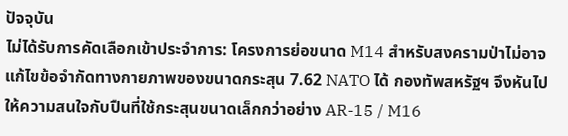ปัจจุบัน
ไม่ได้รับการคัดเลือกเข้าประจำการ: โครงการย่อขนาด M14 สำหรับสงครามป่าไม่อาจแก้ไขข้อจำกัดทางกายภาพของขนาดกระสุน 7.62 NATO ได้ กองทัพสหรัฐฯ จึงหันไปให้ความสนใจกับปืนที่ใช้กระสุนขนาดเล็กกว่าอย่าง AR-15 / M16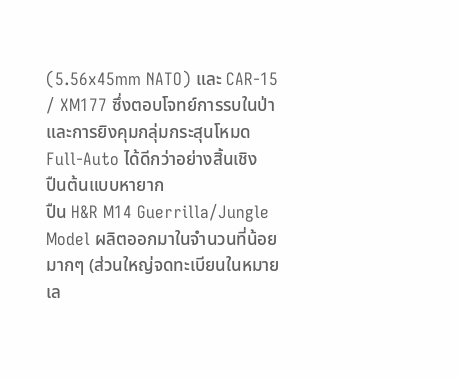(5.56x45mm NATO) และ CAR-15 / XM177 ซึ่งตอบโจทย์การรบในป่าและการยิงคุมกลุ่มกระสุนโหมด Full-Auto ได้ดีกว่าอย่างสิ้นเชิง
ปืนต้นแบบหายาก
ปืน H&R M14 Guerrilla/Jungle Model ผลิตออกมาในจำนวนที่น้อยมากๆ (ส่วนใหญ่จดทะเบียนในหมายเล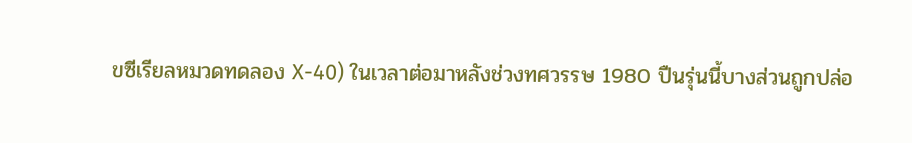ขซีเรียลหมวดทดลอง X-40) ในเวลาต่อมาหลังช่วงทศวรรษ 1980 ปืนรุ่นนี้บางส่วนถูกปล่อ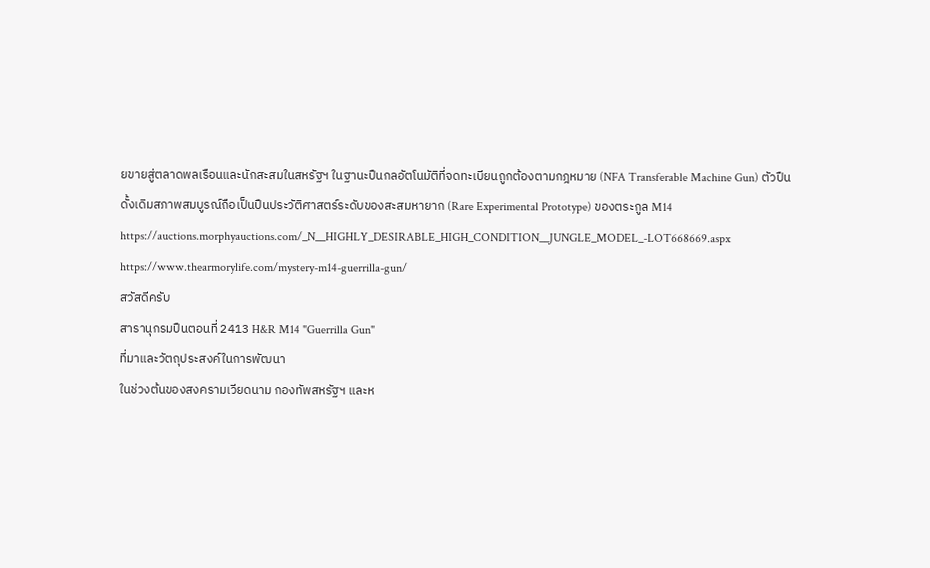ยขายสู่ตลาดพลเรือนและนักสะสมในสหรัฐฯ ในฐานะปืนกลอัตโนมัติที่จดทะเบียนถูกต้องตามกฎหมาย (NFA Transferable Machine Gun) ตัวปืนดั้งเดิมสภาพสมบูรณ์ถือเป็นปืนประวัติศาสตร์ระดับของสะสมหายาก (Rare Experimental Prototype) ของตระกูล M14
https://auctions.morphyauctions.com/_N__HIGHLY_DESIRABLE_HIGH_CONDITION__JUNGLE_MODEL_-LOT668669.aspx
https://www.thearmorylife.com/mystery-m14-guerrilla-gun/
สวัสดีครับ
สารานุกรมปืนตอนที่ 2413 H&R M14 "Guerrilla Gun"
ที่มาและวัตถุประสงค์ในการพัฒนา
ในช่วงต้นของสงครามเวียดนาม กองทัพสหรัฐฯ และห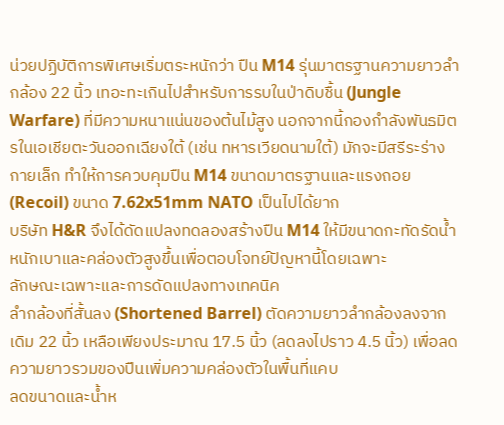น่วยปฏิบัติการพิเศษเริ่มตระหนักว่า ปืน M14 รุ่นมาตรฐานความยาวลำกล้อง 22 นิ้ว เทอะทะเกินไปสำหรับการรบในป่าดิบชื้น (Jungle Warfare) ที่มีความหนาแน่นของต้นไม้สูง นอกจากนี้กองกำลังพันธมิตรในเอเชียตะวันออกเฉียงใต้ (เช่น ทหารเวียดนามใต้) มักจะมีสรีระร่างกายเล็ก ทำให้การควบคุมปืน M14 ขนาดมาตรฐานและแรงถอย (Recoil) ขนาด 7.62x51mm NATO เป็นไปได้ยาก
บริษัท H&R จึงได้ดัดแปลงทดลองสร้างปืน M14 ให้มีขนาดกะทัดรัดน้ำหนักเบาและคล่องตัวสูงขึ้นเพื่อตอบโจทย์ปัญหานี้โดยเฉพาะ
ลักษณะเฉพาะและการดัดแปลงทางเทคนิค
ลำกล้องที่สั้นลง (Shortened Barrel) ตัดความยาวลำกล้องลงจากเดิม 22 นิ้ว เหลือเพียงประมาณ 17.5 นิ้ว (ลดลงไปราว 4.5 นิ้ว) เพื่อลดความยาวรวมของปืนเพิ่มความคล่องตัวในพื้นที่แคบ
ลดขนาดและน้ำห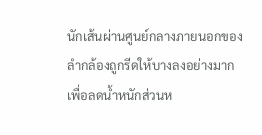นักเส้นผ่านศูนย์กลางภายนอกของลำกล้องถูกรีดให้บางลงอย่างมากเพื่อลดน้ำหนักส่วนห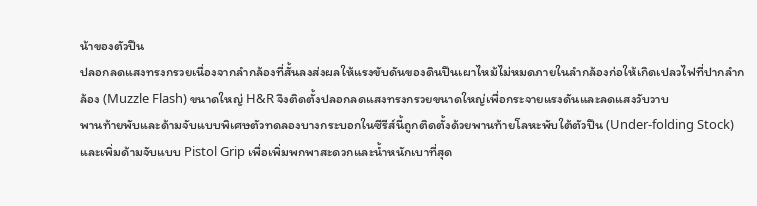น้าของตัวปืน
ปลอกลดแสงทรงกรวยเนื่องจากลำกล้องที่สั้นลงส่งผลให้แรงขับดันของดินปืนเผาไหม้ไม่หมดภายในลำกล้องก่อให้เกิดเปลวไฟที่ปากลำกล้อง (Muzzle Flash) ขนาดใหญ่ H&R จึงติดตั้งปลอกลดแสงทรงกรวยขนาดใหญ่เพื่อกระจายแรงดันและลดแสงวับวาบ
พานท้ายพับและด้ามจับแบบพิเศษตัวทดลองบางกระบอกในซีรีส์นี้ถูกติดตั้งด้วยพานท้ายโลหะพับใต้ตัวปืน (Under-folding Stock) และเพิ่มด้ามจับแบบ Pistol Grip เพื่อเพิ่มพกพาสะดวกและน้ำหนักเบาที่สุด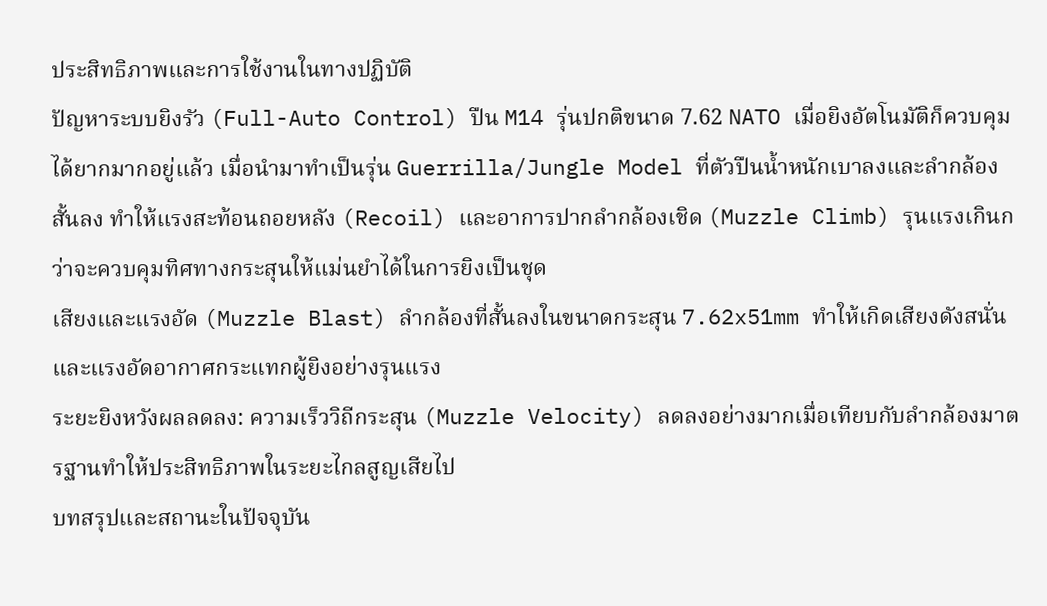ประสิทธิภาพและการใช้งานในทางปฏิบัติ
ปัญหาระบบยิงรัว (Full-Auto Control) ปืน M14 รุ่นปกติขนาด 7.62 NATO เมื่อยิงอัตโนมัติก็ควบคุมได้ยากมากอยู่แล้ว เมื่อนำมาทำเป็นรุ่น Guerrilla/Jungle Model ที่ตัวปืนน้ำหนักเบาลงและลำกล้องสั้นลง ทำให้แรงสะท้อนถอยหลัง (Recoil) และอาการปากลำกล้องเชิด (Muzzle Climb) รุนแรงเกินกว่าจะควบคุมทิศทางกระสุนให้แม่นยำได้ในการยิงเป็นชุด
เสียงและแรงอัด (Muzzle Blast) ลำกล้องที่สั้นลงในขนาดกระสุน 7.62x51mm ทำให้เกิดเสียงดังสนั่นและแรงอัดอากาศกระแทกผู้ยิงอย่างรุนแรง
ระยะยิงหวังผลลดลง: ความเร็ววิถีกระสุน (Muzzle Velocity) ลดลงอย่างมากเมื่อเทียบกับลำกล้องมาตรฐานทำให้ประสิทธิภาพในระยะไกลสูญเสียไป
บทสรุปและสถานะในปัจจุบัน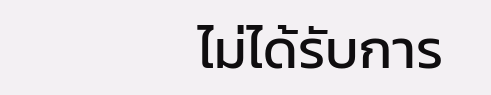ไม่ได้รับการ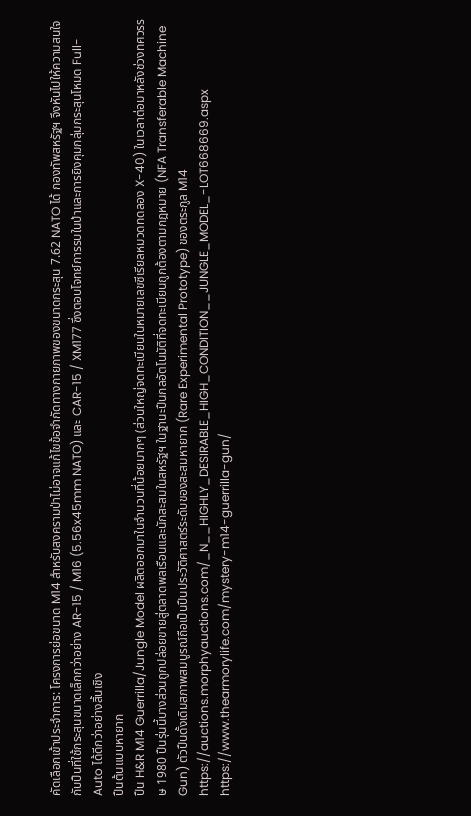คัดเลือกเข้าประจำการ: โครงการย่อขนาด M14 สำหรับสงครามป่าไม่อาจแก้ไขข้อจำกัดทางกายภาพของขนาดกระสุน 7.62 NATO ได้ กองทัพสหรัฐฯ จึงหันไปให้ความสนใจกับปืนที่ใช้กระสุนขนาดเล็กกว่าอย่าง AR-15 / M16 (5.56x45mm NATO) และ CAR-15 / XM177 ซึ่งตอบโจทย์การรบในป่าและการยิงคุมกลุ่มกระสุนโหมด Full-Auto ได้ดีกว่าอย่างสิ้นเชิง
ปืนต้นแบบหายาก
ปืน H&R M14 Guerrilla/Jungle Model ผลิตออกมาในจำนวนที่น้อยมากๆ (ส่วนใหญ่จดทะเบียนในหมายเลขซีเรียลหมวดทดลอง X-40) ในเวลาต่อมาหลังช่วงทศวรรษ 1980 ปืนรุ่นนี้บางส่วนถูกปล่อยขายสู่ตลาดพลเรือนและนักสะสมในสหรัฐฯ ในฐานะปืนกลอัตโนมัติที่จดทะเบียนถูกต้องตามกฎหมาย (NFA Transferable Machine Gun) ตัวปืนดั้งเดิมสภาพสมบูรณ์ถือเป็นปืนประวัติศาสตร์ระดับของสะสมหายาก (Rare Experimental Prototype) ของตระกูล M14
https://auctions.morphyauctions.com/_N__HIGHLY_DESIRABLE_HIGH_CONDITION__JUNGLE_MODEL_-LOT668669.aspx
https://www.thearmorylife.com/mystery-m14-guerrilla-gun/